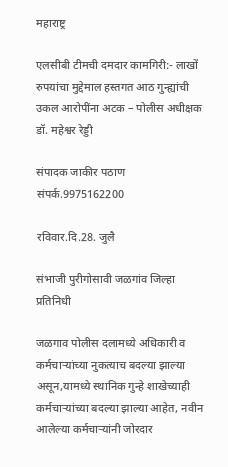महाराष्ट्र

एलसीबी टीमची दमदार कामगिरी:- लाखों रुपयांचा मुद्देमाल हस्तगत आठ गुन्ह्यांची उकल आरोपींना अटक – पोलीस अधीक्षक डॉ. महेश्वर रेड्डी

संपादक जाकीर पठाण संपर्क.9975162200

रविवार.दि.28. जुलै

संभाजी पुरीगोसावी जळगांव जिल्हा प्रतिनिधी

जळगाव पोलीस दलामध्ये अधिकारी व कर्मचाऱ्यांच्या नुकत्याच बदल्या झाल्या असून,यामध्ये स्थानिक गुन्हे शाखेच्याही कर्मचाऱ्यांच्या बदल्या झाल्या आहेत, नवीन आलेल्या कर्मचाऱ्यांनी जोरदार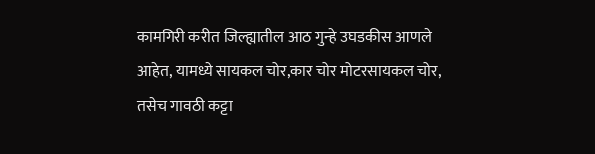कामगिरी करीत जिल्ह्यातील आठ गुन्हे उघडकीस आणले आहेत, यामध्ये सायकल चोर,कार चोर मोटरसायकल चोर, तसेच गावठी कट्टा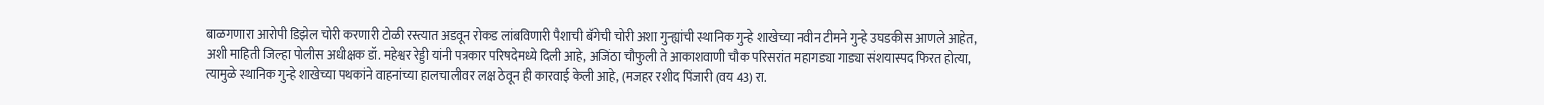बाळगणारा आरोपी डिझेल चोरी करणारी टोळी रस्त्यात अडवून रोकड लांबविणारी पैशाची बॅगेची चोरी अशा गुन्ह्यांची स्थानिक गुन्हे शाखेच्या नवीन टीमने गुन्हे उघडकीस आणले आहेत, अशी माहिती जिल्हा पोलीस अधीक्षक डॉ. महेश्वर रेड्डी यांनी पत्रकार परिषदेमध्ये दिली आहे, अजिंठा चौफुली ते आकाशवाणी चौक परिसरांत महागड्या गाड्या संशयास्पद फिरत होत्या, त्यामुळे स्थानिक गुन्हे शाखेच्या पथकांने वाहनांच्या हालचालीवर लक्ष ठेवून ही कारवाई केली आहे, (मजहर रशीद पिंजारी (वय 43) रा.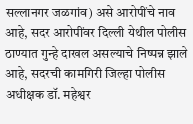सल्लानगर जळगांव) असे आरोपींचे नाव आहे, सदर आरोपींवर दिल्ली येथील पोलीस ठाण्यात गुन्हे दाखल असल्याचे निष्पन्न झाले आहे, सदरची कामगिरी जिल्हा पोलीस अधीक्षक डॉ. महेश्वर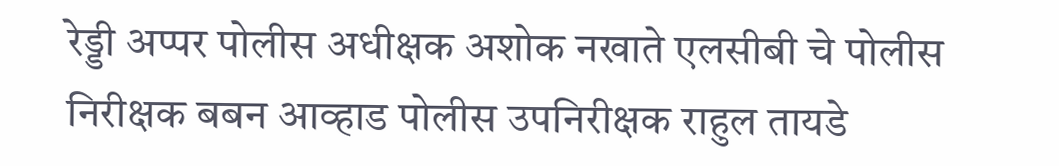रेड्डी अप्पर पोलीस अधीक्षक अशोक नखाते एलसीबी चे पोलीस निरीक्षक बबन आव्हाड पोलीस उपनिरीक्षक राहुल तायडे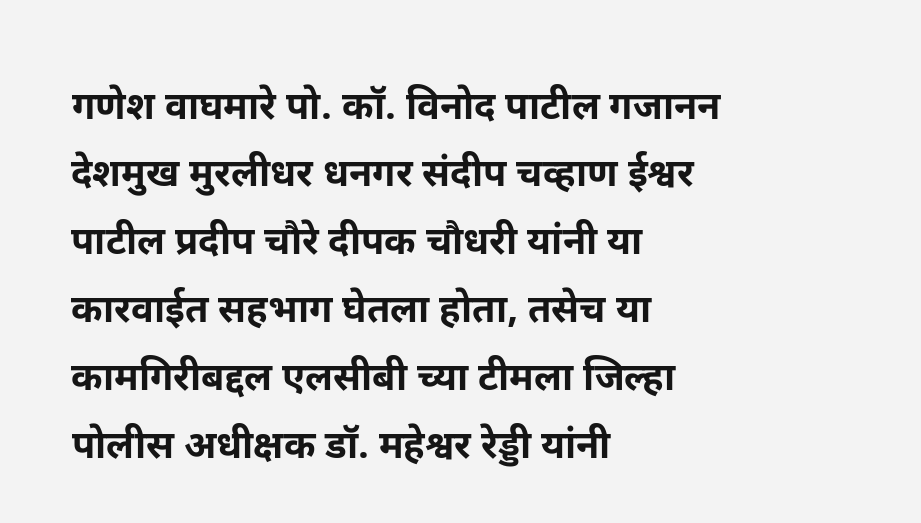गणेश वाघमारे पो. कॉ. विनोद पाटील गजानन देशमुख मुरलीधर धनगर संदीप चव्हाण ईश्वर पाटील प्रदीप चौरे दीपक चौधरी यांनी या कारवाईत सहभाग घेतला होता, तसेच या कामगिरीबद्दल एलसीबी च्या टीमला जिल्हा पोलीस अधीक्षक डॉ. महेश्वर रेड्डी यांनी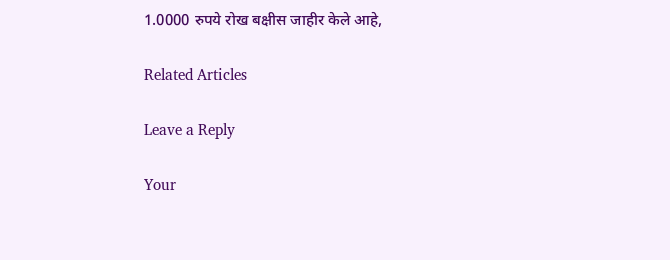1.0000 रुपये रोख बक्षीस जाहीर केले आहे,

Related Articles

Leave a Reply

Your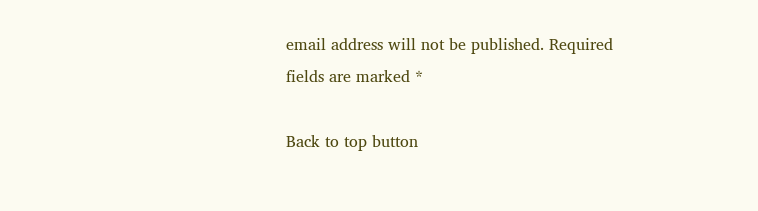email address will not be published. Required fields are marked *

Back to top button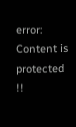error: Content is protected !!